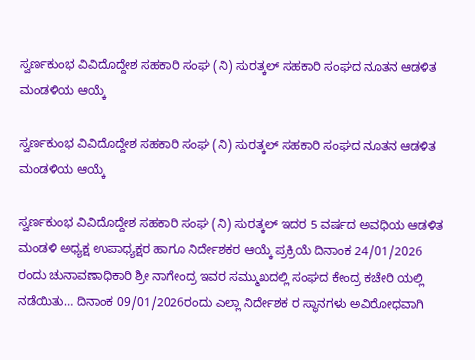ಸ್ವರ್ಣಕುಂಭ ವಿವಿದೊದ್ದೇಶ ಸಹಕಾರಿ ಸಂಘ (ನಿ) ಸುರತ್ಕಲ್ ಸಹಕಾರಿ ಸಂಘದ ನೂತನ ಆಡಳಿತ ಮಂಡಳಿಯ ಆಯ್ಕೆ

ಸ್ವರ್ಣಕುಂಭ ವಿವಿದೊದ್ದೇಶ ಸಹಕಾರಿ ಸಂಘ (ನಿ) ಸುರತ್ಕಲ್ ಸಹಕಾರಿ ಸಂಘದ ನೂತನ ಆಡಳಿತ ಮಂಡಳಿಯ ಆಯ್ಕೆ

ಸ್ವರ್ಣಕುಂಭ ವಿವಿದೊದ್ದೇಶ ಸಹಕಾರಿ ಸಂಘ (ನಿ) ಸುರತ್ಕಲ್ ಇದರ 5 ವರ್ಷದ ಅವಧಿಯ ಆಡಳಿತ ಮಂಡಳಿ ಅಧ್ಯಕ್ಷ ಉಪಾಧ್ಯಕ್ಷರ ಹಾಗೂ ನಿರ್ದೇಶಕರ ಆಯ್ಕೆ ಪ್ರಕ್ರಿಯೆ ದಿನಾಂಕ 24/01/2026 ರಂದು ಚುನಾವಣಾಧಿಕಾರಿ ಶ್ರೀ ನಾಗೇಂದ್ರ ಇವರ ಸಮ್ಮುಖದಲ್ಲಿ ಸಂಘದ ಕೇಂದ್ರ ಕಚೇರಿ ಯಲ್ಲಿ ನಡೆಯಿತು… ದಿನಾಂಕ 09/01/2026ರಂದು ಎಲ್ಲಾ ನಿರ್ದೇಶಕ ರ ಸ್ಥಾನಗಳು ಅವಿರೋಧವಾಗಿ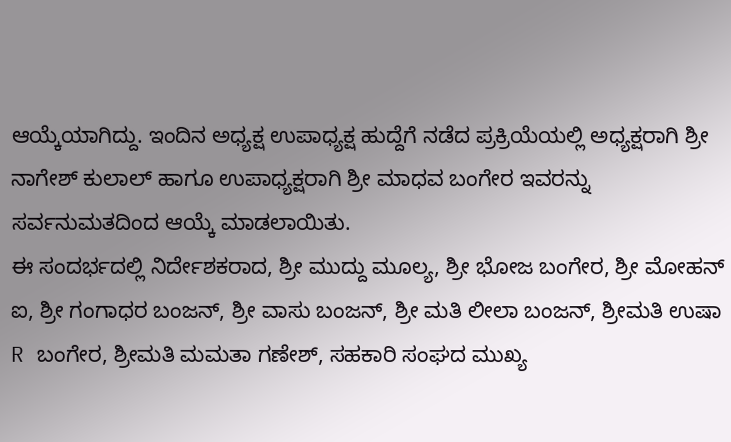ಆಯ್ಕೆಯಾಗಿದ್ದು. ಇಂದಿನ ಅಧ್ಯಕ್ಷ ಉಪಾಧ್ಯಕ್ಷ ಹುದ್ದೆಗೆ ನಡೆದ ಪ್ರಕ್ರಿಯೆಯಲ್ಲಿ ಅಧ್ಯಕ್ಷರಾಗಿ ಶ್ರೀ ನಾಗೇಶ್ ಕುಲಾಲ್ ಹಾಗೂ ಉಪಾಧ್ಯಕ್ಷರಾಗಿ ಶ್ರೀ ಮಾಧವ ಬಂಗೇರ ಇವರನ್ನು ಸರ್ವನುಮತದಿಂದ ಆಯ್ಕೆ ಮಾಡಲಾಯಿತು.
ಈ ಸಂದರ್ಭದಲ್ಲಿ ನಿರ್ದೇಶಕರಾದ, ಶ್ರೀ ಮುದ್ದು ಮೂಲ್ಯ, ಶ್ರೀ ಭೋಜ ಬಂಗೇರ, ಶ್ರೀ ಮೋಹನ್ ಐ, ಶ್ರೀ ಗಂಗಾಧರ ಬಂಜನ್, ಶ್ರೀ ವಾಸು ಬಂಜನ್, ಶ್ರೀ ಮತಿ ಲೀಲಾ ಬಂಜನ್, ಶ್ರೀಮತಿ ಉಷಾ R ಬಂಗೇರ, ಶ್ರೀಮತಿ ಮಮತಾ ಗಣೇಶ್, ಸಹಕಾರಿ ಸಂಘದ ಮುಖ್ಯ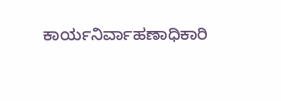ಕಾರ್ಯನಿರ್ವಾಹಣಾಧಿಕಾರಿ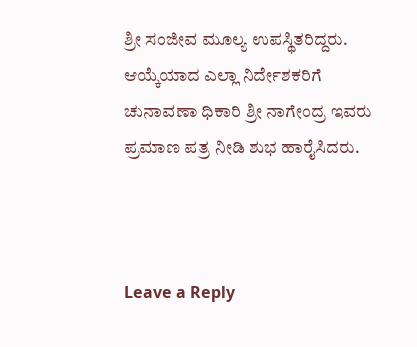ಶ್ರೀ ಸಂಜೀವ ಮೂಲ್ಯ ಉಪಸ್ಥಿತರಿದ್ದರು.
ಆಯ್ಕೆಯಾದ ಎಲ್ಲಾ ನಿರ್ದೇಶಕರಿಗೆ ಚುನಾವಣಾ ಧಿಕಾರಿ ಶ್ರೀ ನಾಗೇಂದ್ರ ಇವರು ಪ್ರಮಾಣ ಪತ್ರ ನೀಡಿ ಶುಭ ಹಾರೈಸಿದರು.



Leave a Reply